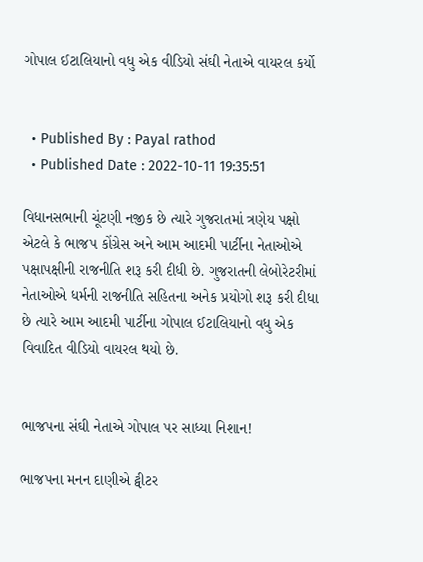ગોપાલ ઈટાલિયાનો વધુ એક વીડિયો સંઘી નેતાએ વાયરલ કર્યો


  • Published By : Payal rathod
  • Published Date : 2022-10-11 19:35:51

વિધાનસભાની ચૂંટણી નજીક છે ત્યારે ગુજરાતમાં ત્રણેય પક્ષો એટલે કે ભાજપ કોંગ્રેસ અને આમ આદમી પાર્ટીના નેતાઓએ પક્ષાપક્ષીની રાજનીતિ શરૂ કરી દીધી છે. ગુજરાતની લેબોરેટરીમાં નેતાઓએ ધર્મની રાજનીતિ સહિતના અનેક પ્રયોગો શરૂ કરી દીધા છે ત્યારે આમ આદમી પાર્ટીના ગોપાલ ઈટાલિયાનો વધુ એક વિવાદિત વીડિયો વાયરલ થયો છે.


ભાજપના સંઘી નેતાએ ગોપાલ પર સાધ્યા નિશાન!

ભાજપના મનન દાણીએ ટ્વીટર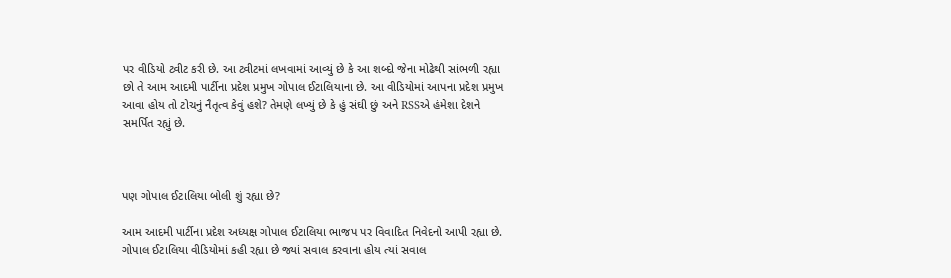પર વીડિયો ટ્વીટ કરી છે. આ ટ્વીટમાં લખવામાં આવ્યું છે કે આ શબ્દો જેના મોઢેથી સાંભળી રહ્યા છો તે આમ આદમી પાર્ટીના પ્રદેશ પ્રમુખ ગોપાલ ઈટાલિયાના છે. આ વીડિયોમાં આપના પ્રદેશ પ્રમુખ આવા હોય તો ટોચનું નૈતૃત્વ કેવું હશે? તેમણે લખ્યું છે કે હું સંઘી છું અને RSSએ હંમેશા દેશને સમર્પિત રહ્યું છે.



પણ ગોપાલ ઈટાલિયા બોલી શું રહ્યા છે?

આમ આદમી પાર્ટીના પ્રદેશ અધ્યક્ષ ગોપાલ ઈટાલિયા ભાજપ પર વિવાદિત નિવેદનો આપી રહ્યા છે. ગોપાલ ઈટાલિયા વીડિયોમાં કહી રહ્યા છે જ્યાં સવાલ કરવાના હોય ત્યાં સવાલ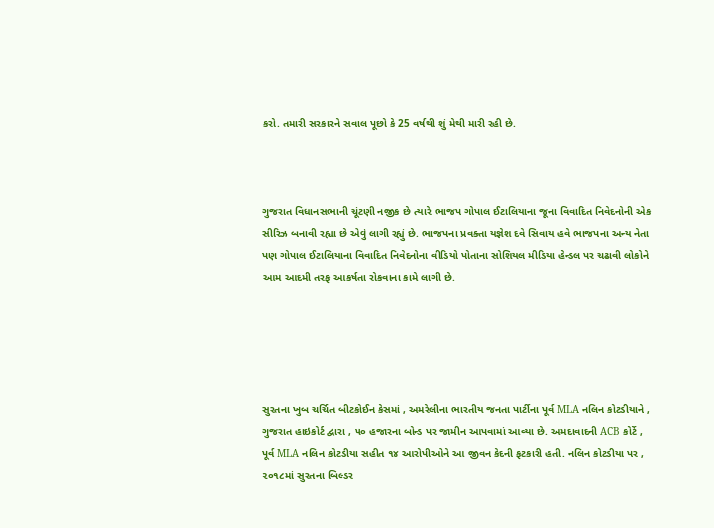કરો. તમારી સરકારને સવાલ પૂછો કે 25 વર્ષથી શું મેથી મારી રહી છે.



ગુજરાત વિધાનસભાની ચૂંટણી નજીક છે ત્યારે ભાજપ ગોપાલ ઈટાલિયાના જૂના વિવાદિત નિવેદનોની એક સીરિઝ બનાવી રહ્યા છે એવું લાગી રહ્યું છે. ભાજપના પ્રવક્તા યજ્ઞેશ દવે સિવાય હવે ભાજપના અન્ય નેતા પણ ગોપાલ ઈટાલિયાના વિવાદિત નિવેદનોના વીડિયો પોતાના સોશિયલ મીડિયા હેન્ડલ પર ચઢાવી લોકોને આમ આદમી તરફ આકર્ષતા રોકવાના કામે લાગી છે.





સુરતના ખુબ ચર્ચિત બીટકોઈન કેસમાં , અમરેલીના ભારતીય જનતા પાર્ટીના પૂર્વ MLA નલિન કોટડીયાને , ગુજરાત હાઇકોર્ટ દ્વારા , ૫૦ હજારના બોન્ડ પર જામીન આપવામાં આવ્યા છે. અમદાવાદની ACB કોર્ટે , પૂર્વ MLA નલિન કોટડીયા સહીત ૧૪ આરોપીઓને આ જીવન કેદની ફટકારી હતી. નલિન કોટડીયા પર , ૨૦૧૮માં સુરતના બિલ્ડર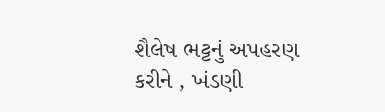શૈલેષ ભટ્ટનું અપહરણ કરીને , ખંડણી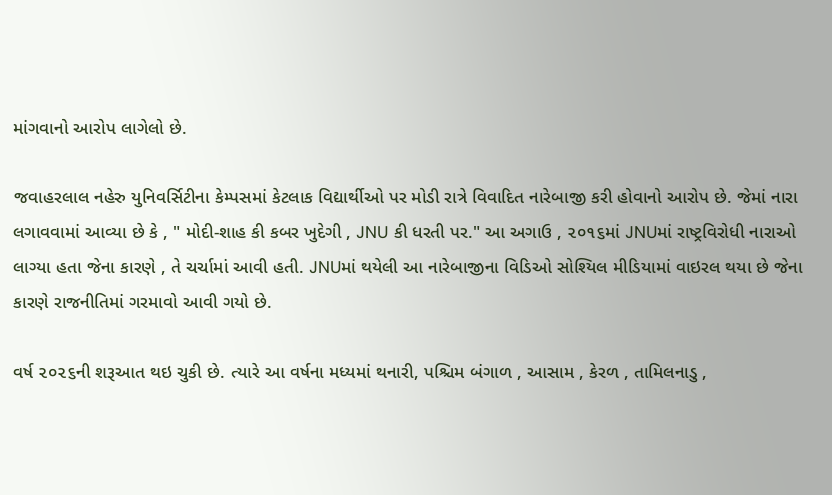માંગવાનો આરોપ લાગેલો છે.

જવાહરલાલ નહેરુ યુનિવર્સિટીના કેમ્પસમાં કેટલાક વિદ્યાર્થીઓ પર મોડી રાત્રે વિવાદિત નારેબાજી કરી હોવાનો આરોપ છે. જેમાં નારા લગાવવામાં આવ્યા છે કે , " મોદી-શાહ કી કબર ખુદેગી , JNU કી ધરતી પર." આ અગાઉ , ૨૦૧૬માં JNUમાં રાષ્ટ્રવિરોધી નારાઓ લાગ્યા હતા જેના કારણે , તે ચર્ચામાં આવી હતી. JNUમાં થયેલી આ નારેબાજીના વિડિઓ સોશ્યિલ મીડિયામાં વાઇરલ થયા છે જેના કારણે રાજનીતિમાં ગરમાવો આવી ગયો છે.

વર્ષ ૨૦૨૬ની શરૂઆત થઇ ચુકી છે. ત્યારે આ વર્ષના મધ્યમાં થનારી, પશ્ચિમ બંગાળ , આસામ , કેરળ , તામિલનાડુ ,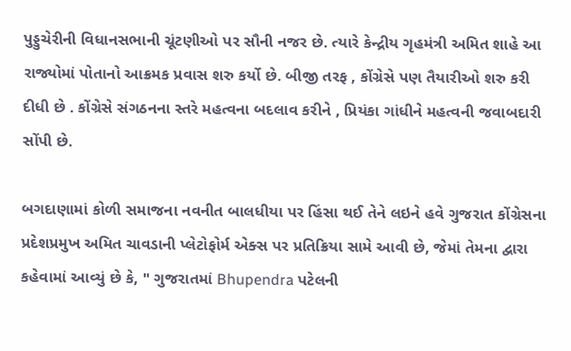પુડ્ડુચેરીની વિધાનસભાની ચૂંટણીઓ પર સૌની નજર છે. ત્યારે કેન્દ્રીય ગૃહમંત્રી અમિત શાહે આ રાજ્યોમાં પોતાનો આક્રમક પ્રવાસ શરુ કર્યો છે. બીજી તરફ , કોંગ્રેસે પણ તૈયારીઓ શરુ કરી દીધી છે . કોંગ્રેસે સંગઠનના સ્તરે મહત્વના બદલાવ કરીને , પ્રિયંકા ગાંધીને મહત્વની જવાબદારી સોંપી છે.

બગદાણામાં કોળી સમાજના નવનીત બાલધીયા પર હિંસા થઈ તેને લઇને હવે ગુજરાત કોંગ્રેસના પ્રદેશપ્રમુખ અમિત ચાવડાની પ્લેટોફોર્મ એક્સ પર પ્રતિક્રિયા સામે આવી છે, જેમાં તેમના દ્વારા કહેવામાં આવ્યું છે કે, " ગુજરાતમાં Bhupendra પટેલની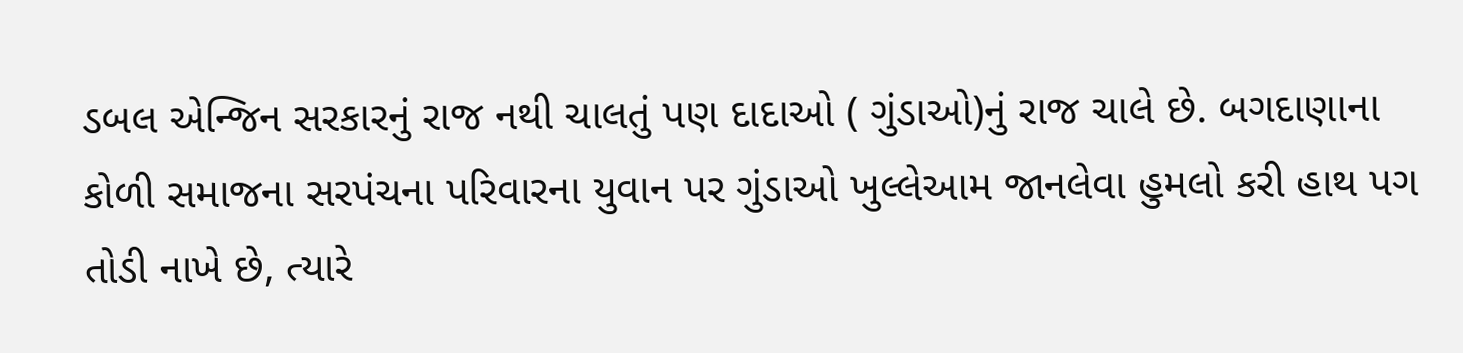ડબલ એન્જિન સરકારનું રાજ નથી ચાલતું પણ દાદાઓ ( ગુંડાઓ)નું રાજ ચાલે છે. બગદાણાના કોળી સમાજના સરપંચના પરિવારના યુવાન પર ગુંડાઓ ખુલ્લેઆમ જાનલેવા હુમલો કરી હાથ પગ તોડી નાખે છે, ત્યારે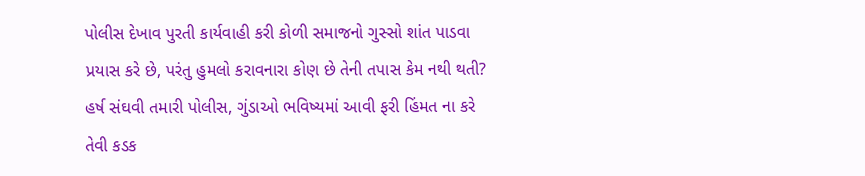પોલીસ દેખાવ પુરતી કાર્યવાહી કરી કોળી સમાજનો ગુસ્સો શાંત પાડવા પ્રયાસ કરે છે, પરંતુ હુમલો કરાવનારા કોણ છે તેની તપાસ કેમ નથી થતી? હર્ષ સંઘવી તમારી પોલીસ, ગુંડાઓ ભવિષ્યમાં આવી ફરી હિંમત ના કરે તેવી કડક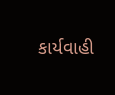કાર્યવાહી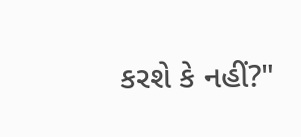કરશે કે નહીં?"